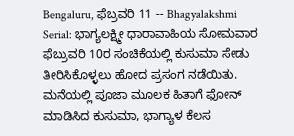Bengaluru, ಫೆಬ್ರವರಿ 11 -- Bhagyalakshmi Serial: ಭಾಗ್ಯಲಕ್ಷ್ಮೀ ಧಾರಾವಾಹಿಯ ಸೋಮವಾರ ಫೆಬ್ರುವರಿ 10ರ ಸಂಚಿಕೆಯಲ್ಲಿ ಕುಸುಮಾ ಸೇಡು ತೀರಿಸಿಕೊಳ್ಳಲು ಹೋದ ಪ್ರಸಂಗ ನಡೆಯಿತು. ಮನೆಯಲ್ಲಿ ಪೂಜಾ ಮೂಲಕ ಹಿತಾಗೆ ಫೋನ್ ಮಾಡಿಸಿದ ಕುಸುಮಾ, ಭಾಗ್ಯಾಳ ಕೆಲಸ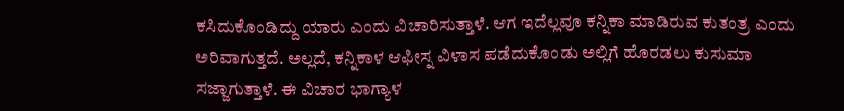ಕಸಿದುಕೊಂಡಿದ್ದು ಯಾರು ಎಂದು ವಿಚಾರಿಸುತ್ತಾಳೆ. ಆಗ ಇದೆಲ್ಲವೂ ಕನ್ನಿಕಾ ಮಾಡಿರುವ ಕುತಂತ್ರ ಎಂದು ಅರಿವಾಗುತ್ತದೆ. ಅಲ್ಲದೆ, ಕನ್ನಿಕಾಳ ಆಫೀಸ್ನ ವಿಳಾಸ ಪಡೆದುಕೊಂಡು ಅಲ್ಲಿಗೆ ಹೊರಡಲು ಕುಸುಮಾ ಸಜ್ಜಾಗುತ್ತಾಳೆ. ಈ ವಿಚಾರ ಭಾಗ್ಯಾಳ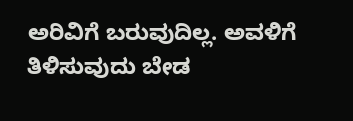ಅರಿವಿಗೆ ಬರುವುದಿಲ್ಲ. ಅವಳಿಗೆ ತಿಳಿಸುವುದು ಬೇಡ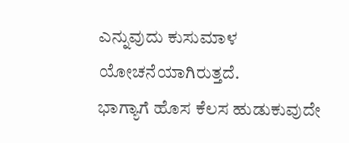ಎನ್ನುವುದು ಕುಸುಮಾಳ ಯೋಚನೆಯಾಗಿರುತ್ತದೆ.
ಭಾಗ್ಯಾಗೆ ಹೊಸ ಕೆಲಸ ಹುಡುಕುವುದೇ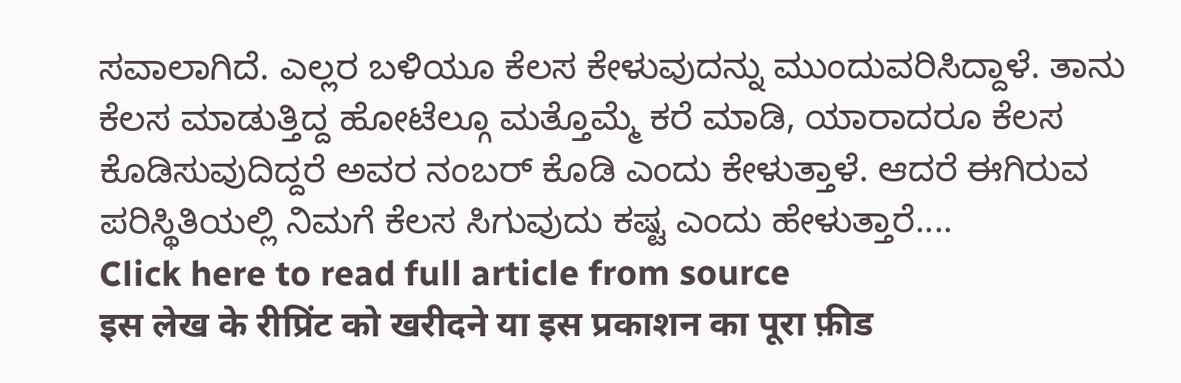ಸವಾಲಾಗಿದೆ. ಎಲ್ಲರ ಬಳಿಯೂ ಕೆಲಸ ಕೇಳುವುದನ್ನು ಮುಂದುವರಿಸಿದ್ದಾಳೆ. ತಾನು ಕೆಲಸ ಮಾಡುತ್ತಿದ್ದ ಹೋಟೆಲ್ಗೂ ಮತ್ತೊಮ್ಮೆ ಕರೆ ಮಾಡಿ, ಯಾರಾದರೂ ಕೆಲಸ ಕೊಡಿಸುವುದಿದ್ದರೆ ಅವರ ನಂಬರ್ ಕೊಡಿ ಎಂದು ಕೇಳುತ್ತಾಳೆ. ಆದರೆ ಈಗಿರುವ ಪರಿಸ್ಥಿತಿಯಲ್ಲಿ ನಿಮಗೆ ಕೆಲಸ ಸಿಗುವುದು ಕಷ್ಟ ಎಂದು ಹೇಳುತ್ತಾರೆ....
Click here to read full article from source
इस लेख के रीप्रिंट को खरीदने या इस प्रकाशन का पूरा फ़ीड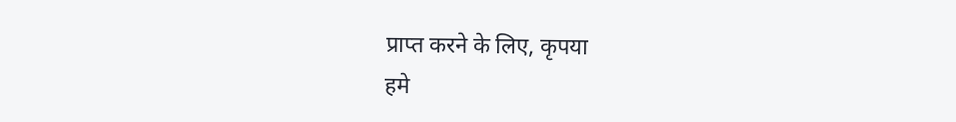प्राप्त करने के लिए, कृपया
हमे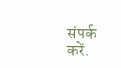संपर्क करें.